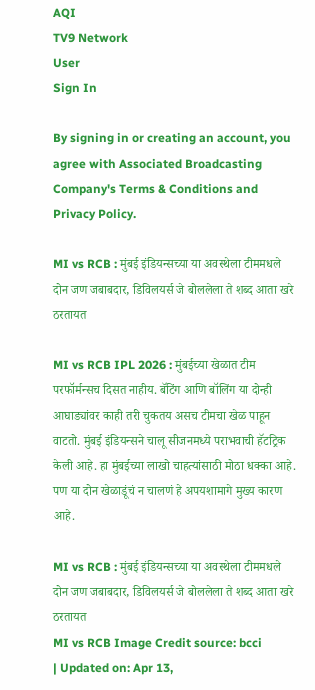AQI
TV9 Network
User
Sign In

By signing in or creating an account, you agree with Associated Broadcasting Company's Terms & Conditions and Privacy Policy.

MI vs RCB : मुंबई इंडियन्सच्या या अवस्थेला टीममधले दोन जण जबाबदार, डिविलयर्स जे बोललेला ते शब्द आता खरे ठरतायत

MI vs RCB IPL 2026 : मुंबईच्या खेळात टीम परफॉर्मन्सच दिसत नाहीय. बॅटिंग आणि बॉलिंग या दोन्ही आघाड्यांवर काही तरी चुकतय असच टीमचा खेळ पाहून वाटतो. मुंबई इंडियन्सने चालू सीजनमध्ये पराभवाची हॅटट्रिक केली आहे. हा मुंबईच्या लाखो चाहत्यांसाठी मोठा धक्का आहे. पण या दोन खेळाडूंचं न चालणं हे अपयशामागे मुख्य कारण आहे.

MI vs RCB : मुंबई इंडियन्सच्या या अवस्थेला टीममधले दोन जण जबाबदार, डिविलयर्स जे बोललेला ते शब्द आता खरे ठरतायत
MI vs RCB Image Credit source: bcci
| Updated on: Apr 13,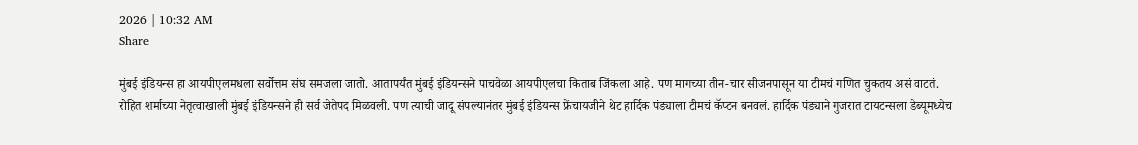2026 | 10:32 AM
Share

मुंबई इंडियन्स हा आयपीएलमधला सर्वोत्तम संघ समजला जातो. आतापर्यंत मुंबई इंडियन्सने पाचवेळा आयपीएलचा किताब जिंकला आहे. पण मागच्या तीन-चार सीजनपासून या टीमचं गणित चुकतय असं वाटतं. रोहित शर्माच्या नेतृत्वाखाली मुंबई इंडियन्सने ही सर्व जेतेपद मिळवली. पण त्याची जादू संपल्यानंतर मुंबई इंडियन्स फ्रेंचायजीने थेट हार्दिक पंड्याला टीमचं कॅप्टन बनवलं. हार्दिक पंड्याने गुजरात टायटन्सला डेब्यूमध्येच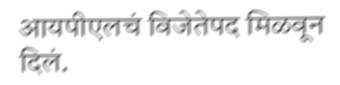आयपीएलचं विजेतेपद मिळवून दिलं.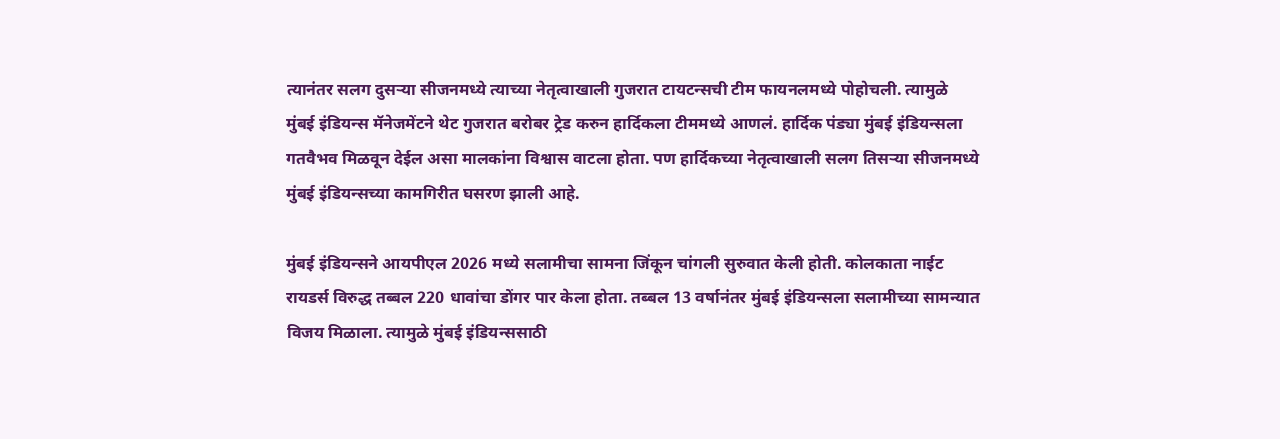त्यानंतर सलग दुसऱ्या सीजनमध्ये त्याच्या नेतृत्वाखाली गुजरात टायटन्सची टीम फायनलमध्ये पोहोचली. त्यामुळे मुंबई इंडियन्स मॅनेजमेंटने थेट गुजरात बरोबर ट्रेड करुन हार्दिकला टीममध्ये आणलं. हार्दिक पंड्या मुंबई इंडियन्सला गतवैभव मिळवून देईल असा मालकांना विश्वास वाटला होता. पण हार्दिकच्या नेतृत्वाखाली सलग तिसऱ्या सीजनमध्ये मुंबई इंडियन्सच्या कामगिरीत घसरण झाली आहे.

मुंबई इंडियन्सने आयपीएल 2026 मध्ये सलामीचा सामना जिंकून चांगली सुरुवात केली होती. कोलकाता नाईट रायडर्स विरुद्ध तब्बल 220 धावांचा डोंगर पार केला होता. तब्बल 13 वर्षानंतर मुंबई इंडियन्सला सलामीच्या सामन्यात विजय मिळाला. त्यामुळे मुंबई इंडियन्ससाठी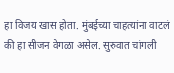हा विजय खास होता. मुंबईच्या चाहत्यांना वाटलं की हा सीजन वेगळा असेल. सुरुवात चांगली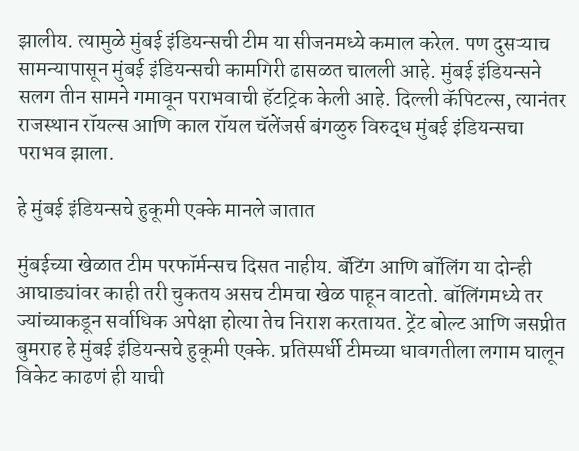झालीय. त्यामुळे मुंबई इंडियन्सची टीम या सीजनमध्ये कमाल करेल. पण दुसऱ्याच सामन्यापासून मुंबई इंडियन्सची कामगिरी ढासळत चालली आहे. मुंबई इंडियन्सने सलग तीन सामने गमावून पराभवाची हॅटट्रिक केली आहे. दिल्ली कॅपिटल्स, त्यानंतर राजस्थान रॉयल्स आणि काल रॉयल चॅलेंजर्स बंगळुरु विरुद्ध मुंबई इंडियन्सचा पराभव झाला.

हे मुंबई इंडियन्सचे हुकूमी एक्के मानले जातात

मुंबईच्या खेळात टीम परफॉर्मन्सच दिसत नाहीय. बॅटिंग आणि बॉलिंग या दोन्ही आघाड्यांवर काही तरी चुकतय असच टीमचा खेळ पाहून वाटतो. बॉलिंगमध्ये तर ज्यांच्याकडून सर्वाधिक अपेक्षा होत्या तेच निराश करतायत. ट्रेंट बोल्ट आणि जसप्रीत बुमराह हे मुंबई इंडियन्सचे हुकूमी एक्के. प्रतिस्पर्धी टीमच्या धावगतीला लगाम घालून विकेट काढणं ही याची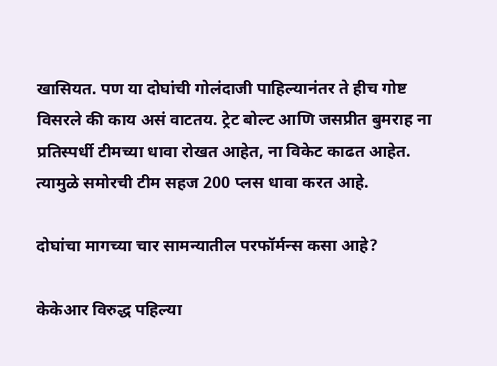खासियत. पण या दोघांची गोलंदाजी पाहिल्यानंतर ते हीच गोष्ट विसरले की काय असं वाटतय. ट्रेट बोल्ट आणि जसप्रीत बुमराह ना प्रतिस्पर्धी टीमच्या धावा रोखत आहेत, ना विकेट काढत आहेत. त्यामुळे समोरची टीम सहज 200 प्लस धावा करत आहे.

दोघांचा मागच्या चार सामन्यातील परफॉर्मन्स कसा आहे?

केकेआर विरुद्ध पहिल्या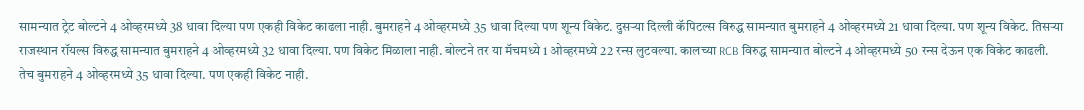सामन्यात ट्रेट बोल्टने 4 ओव्हरमध्ये 38 धावा दिल्या पण एकही विकेट काढला नाही. बुमराहने 4 ओव्हरमध्ये 35 धावा दिल्या पण शून्य विकेट. दुसऱ्या दिल्ली कॅपिटल्स विरुद्ध सामन्यात बुमराहने 4 ओव्हरमध्ये 21 धावा दिल्या. पण शून्य विकेट. तिसऱ्या राजस्थान रॉयल्स विरुद्ध सामन्यात बुमराहने 4 ओव्हरमध्ये 32 धावा दिल्या. पण विकेट मिळाला नाही. बोल्टने तर या मॅचमध्ये 1 ओव्हरमध्ये 22 रन्स लुटवल्या. कालच्या RCB विरुद्ध सामन्यात बोल्टने 4 ओव्हरमध्ये 50 रन्स देऊन एक विकेट काढली. तेच बुमराहने 4 ओव्हरमध्ये 35 धावा दिल्या. पण एकही विकेट नाही.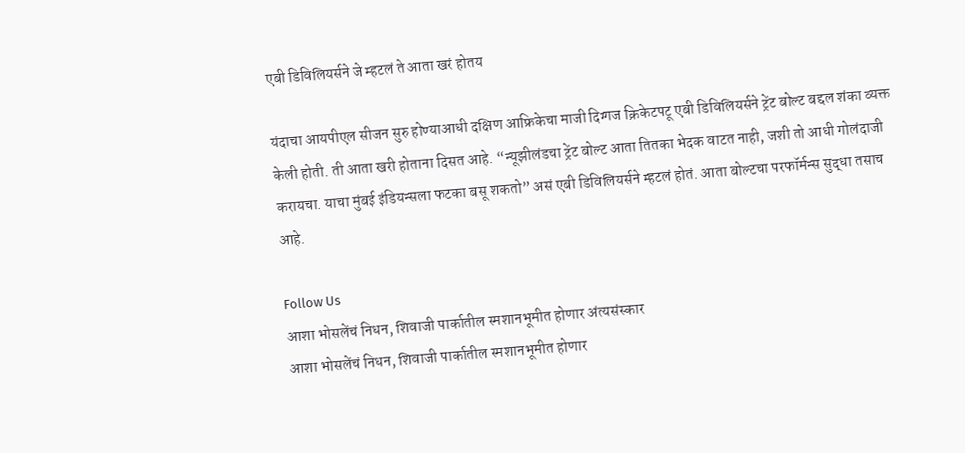एबी डिविलियर्सने जे म्हटलं ते आता खरं होतय

यंदाचा आयपीएल सीजन सुरु होण्याआधी दक्षिण आफ्रिकेचा माजी दिग्गज क्रिकेटपटू एबी डिविलियर्सने ट्रेंट बोल्ट बद्दल शंका व्यक्त केली होती. ती आता खरी होताना दिसत आहे. “न्यूझीलंडचा ट्रेंट बोल्ट आता तितका भेदक वाटत नाही, जशी तो आधी गोलंदाजी करायचा. याचा मुंबई इंडियन्सला फटका बसू शकतो” असं एबी डिविलियर्सने म्हटलं होतं. आता बोल्टचा परफॉर्मन्स सुद्धा तसाच आहे.

Follow Us
आशा भोसलेंचं निधन, शिवाजी पार्कातील स्मशानभूमीत होणार अंत्यसंस्कार
आशा भोसलेंचं निधन, शिवाजी पार्कातील स्मशानभूमीत होणार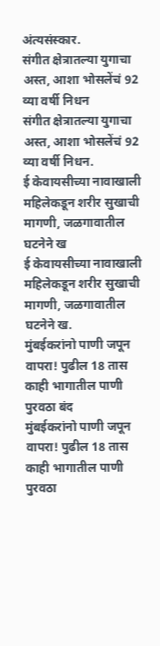अंत्यसंस्कार.
संगीत क्षेत्रातल्या युगाचा अस्त, आशा भोसलेंचं 92 व्या वर्षी निधन
संगीत क्षेत्रातल्या युगाचा अस्त, आशा भोसलेंचं 92 व्या वर्षी निधन.
ई केवायसीच्या नावाखाली महिलेकडून शरीर सुखाची मागणी, जळगावातील घटनेने ख
ई केवायसीच्या नावाखाली महिलेकडून शरीर सुखाची मागणी, जळगावातील घटनेने ख.
मुंबईकरांनो पाणी जपून वापरा! पुढील 18 तास काही भागातील पाणी पुरवठा बंद
मुंबईकरांनो पाणी जपून वापरा! पुढील 18 तास काही भागातील पाणी पुरवठा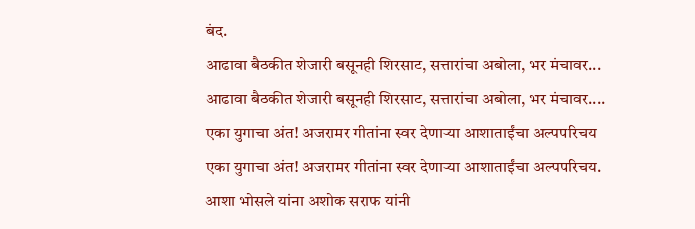बंद.
आढावा बैठकीत शेजारी बसूनही शिरसाट, सत्तारांचा अबोला, भर मंचावर...
आढावा बैठकीत शेजारी बसूनही शिरसाट, सत्तारांचा अबोला, भर मंचावर....
एका युगाचा अंत! अजरामर गीतांना स्वर देणाऱ्या आशाताईंचा अल्पपरिचय
एका युगाचा अंत! अजरामर गीतांना स्वर देणाऱ्या आशाताईंचा अल्पपरिचय.
आशा भोसले यांना अशोक सराफ यांनी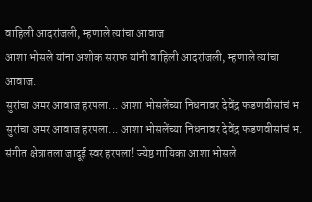वाहिली आदरांजली, म्हणाले त्यांचा आवाज
आशा भोसले यांना अशोक सराफ यांनी वाहिली आदरांजली, म्हणाले त्यांचा आवाज.
सुरांचा अमर आवाज हरपला... आशा भोसलेंच्या निधनावर देवेंद्र फडणवीसांचं भ
सुरांचा अमर आवाज हरपला... आशा भोसलेंच्या निधनावर देवेंद्र फडणवीसांचं भ.
संगीत क्षेत्रातला जादूई स्वर हरपला! ज्येष्ठ गायिका आशा भोसले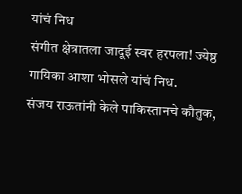यांचं निध
संगीत क्षेत्रातला जादूई स्वर हरपला! ज्येष्ठ गायिका आशा भोसले यांचं निध.
संजय राऊतांनी केले पाकिस्तानचे कौतुक,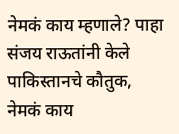नेमकं काय म्हणाले? पाहा
संजय राऊतांनी केले पाकिस्तानचे कौतुक, नेमकं काय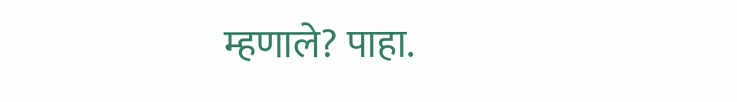म्हणाले? पाहा.